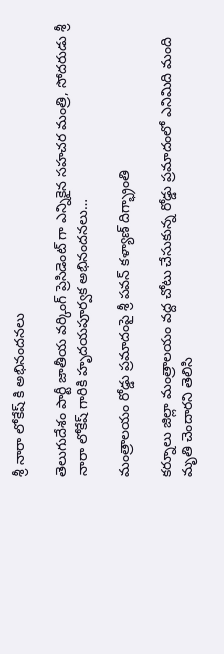శ్రీ నారా లోకేష్ కి అభినందనలు

తెలుగుదేశం పార్టీ జాతీయ వర్కింగ్ ప్రెసిడెంట్ గా ఎన్నికైన సహచర మంత్రి, సోదరుడు శ్రీ నారా లోకేష్ గారికి హృదయపూర్వక అభినందనలు…

మంత్రాలయం రోడ్డు ప్రమాదంపై శ్రీ పవన్ కళ్యాణ్ దిగ్భ్రాంతి

కర్నూలు జిల్లా మంత్రాలయం వద్ద చోటు చేసుకున్న రోడ్డు ప్రమాదంలో ఎనిమిది మంది మృతి చెందారని తెలిసి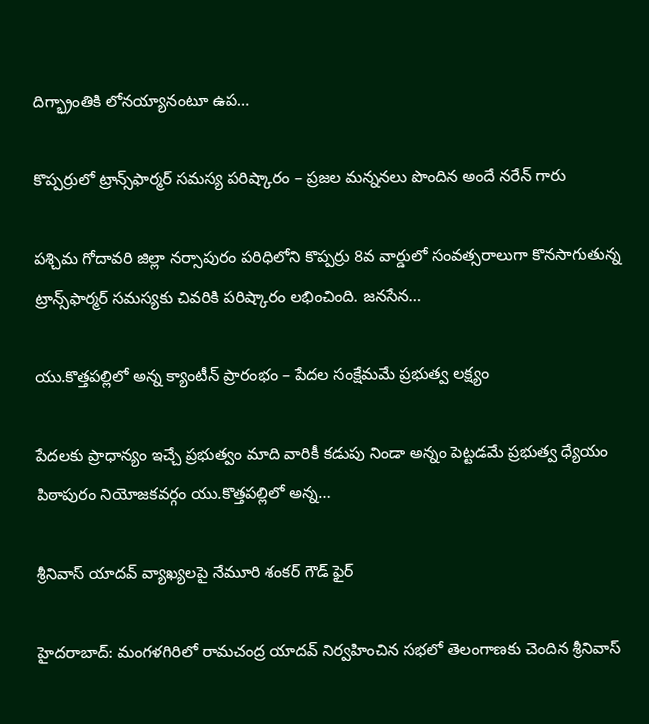దిగ్భ్రాంతికి లోనయ్యానంటూ ఉప…

కొప్పర్రులో ట్రాన్స్‌ఫార్మర్ సమస్య పరిష్కారం – ప్రజల మన్ననలు పొందిన అందే నరేన్ గారు

పశ్చిమ గోదావరి జిల్లా నర్సాపురం పరిధిలోని కొప్పర్రు 8వ వార్డులో సంవత్సరాలుగా కొనసాగుతున్న ట్రాన్స్‌ఫార్మర్ సమస్యకు చివరికి పరిష్కారం లభించింది. జనసేన…

యు.కొత్తపల్లిలో అన్న క్యాంటీన్ ప్రారంభం – పేదల సంక్షేమమే ప్రభుత్వ లక్ష్యం

పేదలకు ప్రాధాన్యం ఇచ్చే ప్రభుత్వం మాది వారికీ కడుపు నిండా అన్నం పెట్టడమే ప్రభుత్వ ధ్యేయం పిఠాపురం నియోజకవర్గం యు.కొత్తపల్లిలో అన్న…

శ్రీనివాస్ యాదవ్ వ్యాఖ్యలపై నేమూరి శంకర్ గౌడ్ ఫైర్

హైదరాబాద్: మంగళగిరిలో రామచంద్ర యాదవ్ నిర్వహించిన సభలో తెలంగాణకు చెందిన శ్రీనివాస్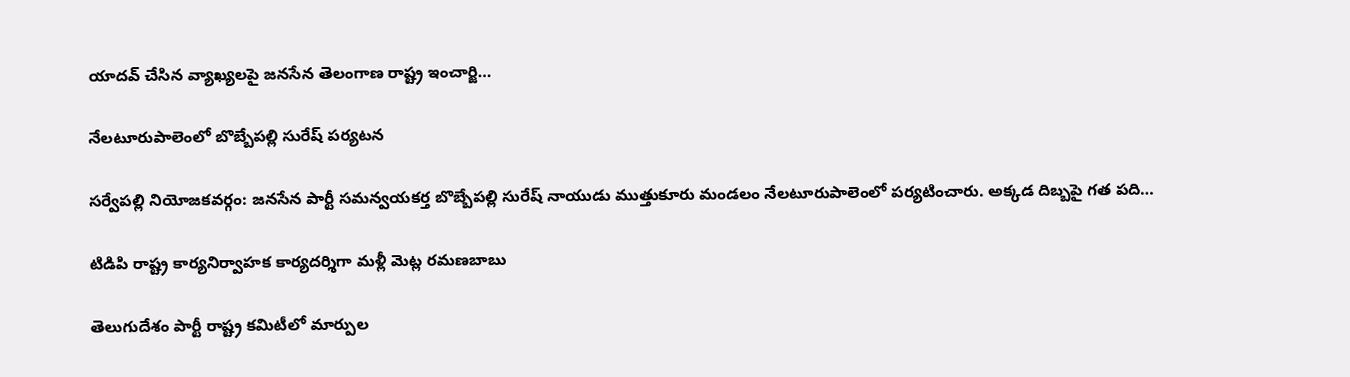యాదవ్ చేసిన వ్యాఖ్యలపై జనసేన తెలంగాణ రాష్ట్ర ఇంచార్జి…

నేలటూరుపాలెంలో బొబ్బేపల్లి సురేష్ పర్యటన

సర్వేపల్లి నియోజకవర్గం: జనసేన పార్టీ సమన్వయకర్త బొబ్బేపల్లి సురేష్ నాయుడు ముత్తుకూరు మండలం నేలటూరుపాలెంలో పర్యటించారు. అక్కడ దిబ్బపై గత పది…

టిడిపి రాష్ట్ర కార్యనిర్వాహక కార్యదర్శిగా మళ్లీ మెట్ల రమణబాబు

తెలుగుదేశం పార్టీ రాష్ట్ర కమిటీలో మార్పుల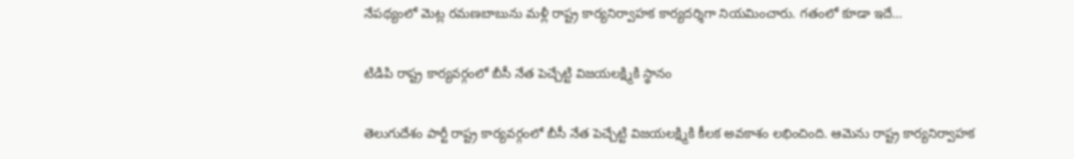నేపథ్యంలో మెట్ల రమణబాబును మళ్లీ రాష్ట్ర కార్యనిర్వాహక కార్యదర్శిగా నియమించారు. గతంలో కూడా ఇదే…

టిడిపి రాష్ట్ర కార్యవర్గంలో బీసీ నేత పెచ్చేట్టి విజయలక్ష్మికి స్థానం

తెలుగుదేశం పార్టీ రాష్ట్ర కార్యవర్గంలో బీసీ నేత పెచ్చేట్టి విజయలక్ష్మికి కీలక అవకాశం లభించింది. ఆమెను రాష్ట్ర కార్యనిర్వాహక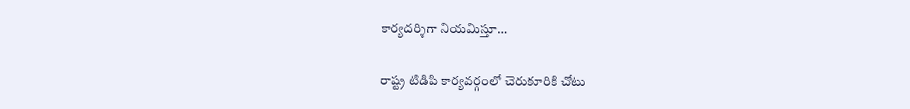కార్యదర్శిగా నియమిస్తూ…

రాష్ట్ర టిడిపి కార్యవర్గంలో చెరుకూరికి చోటు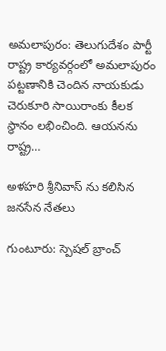అమలాపురం: తెలుగుదేశం పార్టీ రాష్ట్ర కార్యవర్గంలో అమలాపురం పట్టణానికి చెందిన నాయకుడు చెరుకూరి సాయిరాంకు కీలక స్థానం లభించింది. ఆయనను రాష్ట్ర…

అళహరి శ్రీనివాస్ ను కలిసిన జనసేన నేతలు

గుంటూరు: స్పెషల్ బ్రాంచ్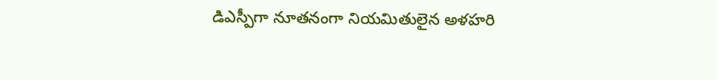డిఎస్పీగా నూతనంగా నియమితులైన అళహరి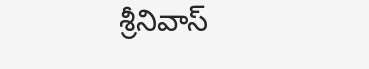శ్రీనివాస్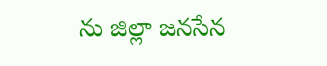ను జిల్లా జనసేన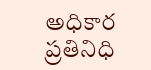అధికార ప్రతినిధి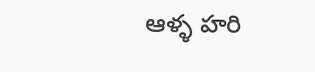ఆళ్ళ హరి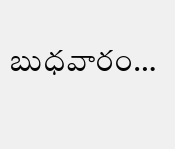బుధవారం…